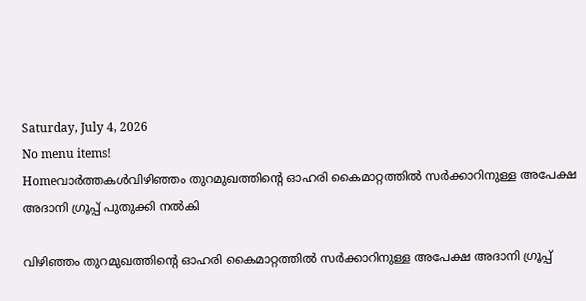Saturday, July 4, 2026
No menu items!
Homeവാർത്തകൾവിഴിഞ്ഞം തുറമുഖത്തിന്റെ ഓഹരി കൈമാറ്റത്തിൽ സർക്കാറിനുള്ള അപേക്ഷ അദാനി ഗ്രൂപ്പ് പുതുക്കി നൽകി

വിഴിഞ്ഞം തുറമുഖത്തിന്റെ ഓഹരി കൈമാറ്റത്തിൽ സർക്കാറിനുള്ള അപേക്ഷ അദാനി ഗ്രൂപ്പ്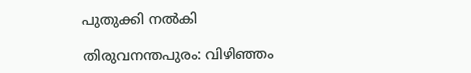പുതുക്കി നൽകി

തിരുവനന്തപുരം: വിഴിഞ്ഞം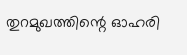തുറമുഖത്തിന്റെ ഓഹരി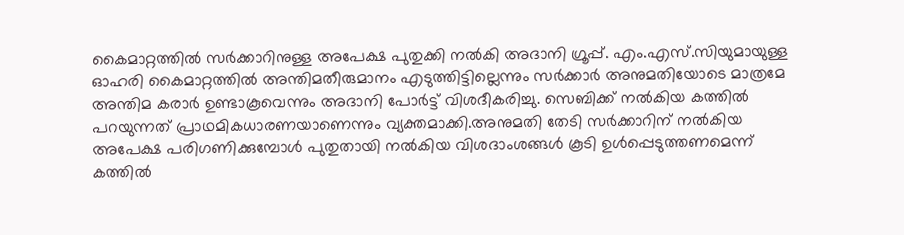കൈമാറ്റത്തിൽ സർക്കാറിനുള്ള അപേക്ഷ പുതുക്കി നൽകി അദാനി ഗ്രൂപ്പ്. എം.എസ്.സിയുമായുള്ള ഓഹരി കൈമാറ്റത്തിൽ അന്തിമതീരുമാനം എടുത്തിട്ടില്ലെന്നും സർക്കാർ അനുമതിയോടെ മാത്രമേ അന്തിമ കരാർ ഉണ്ടാകൂവെന്നും അദാനി പോർട്ട് വിശദീകരിച്ചു. സെബിക്ക് നൽകിയ കത്തിൽ പറയുന്നത് പ്രാഥമികധാരണയാണെന്നും വ്യക്തമാക്കി.അനുമതി തേടി സര്‍ക്കാറിന് നല്‍കിയ അപേക്ഷ പരിഗണിക്കുമ്പോള്‍ പുതുതായി നല്‍കിയ വിശദാംശങ്ങള്‍ കൂടി ഉള്‍പ്പെടുത്തണമെന്ന് കത്തില്‍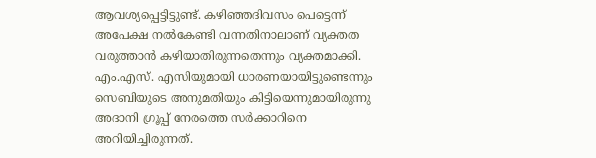ആവശ്യപ്പെട്ടിട്ടുണ്ട്. കഴിഞ്ഞദിവസം പെട്ടെന്ന് അപേക്ഷ നല്‍കേണ്ടി വന്നതിനാലാണ് വ്യക്തത വരുത്താന്‍ കഴിയാതിരുന്നതെന്നും വ്യക്തമാക്കി. എം.എസ്. എസിയുമായി ധാരണയായിട്ടുണ്ടെന്നും സെബിയുടെ അനുമതിയും കിട്ടിയെന്നുമായിരുന്നു അദാനി ഗ്രൂപ്പ് നേരത്തെ സര്‍ക്കാറിനെ അറിയിച്ചിരുന്നത്.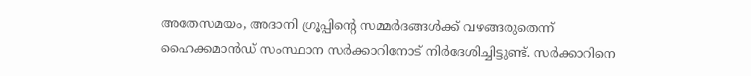അതേസമയം, അദാനി ഗ്രൂപ്പിന്റെ സമ്മർദങ്ങള്‍ക്ക് വഴങ്ങരുതെന്ന് ഹൈക്കമാന്‍ഡ് സംസ്ഥാന സർക്കാറിനോട് നിർദേശിച്ചിട്ടുണ്ട്. സര്‍ക്കാറിനെ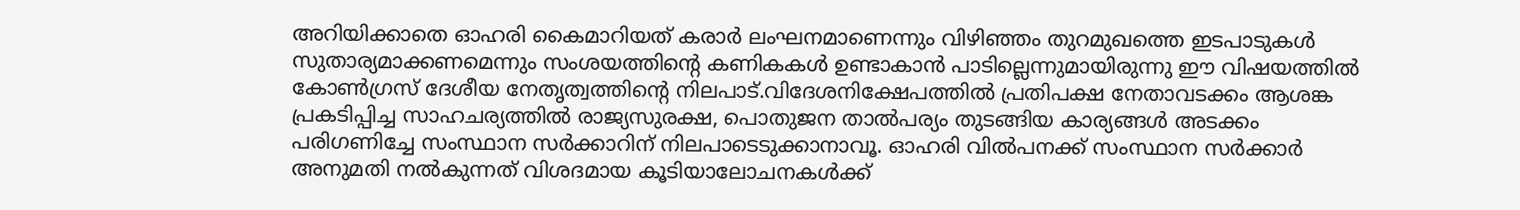അറിയിക്കാതെ ഓഹരി കൈമാറിയത് കരാര്‍ ലംഘനമാണെന്നും വിഴിഞ്ഞം തുറമുഖത്തെ ഇടപാടുകള്‍ സുതാര്യമാക്കണമെന്നും സംശയത്തിന്റെ കണികകള്‍ ഉണ്ടാകാന്‍ പാടില്ലെന്നുമായിരുന്നു ഈ വിഷയത്തില്‍ കോണ്‍ഗ്രസ് ദേശീയ നേതൃത്വത്തിന്റെ നിലപാട്.വിദേശനിക്ഷേപത്തിൽ പ്രതിപക്ഷ നേതാവടക്കം ആശങ്ക പ്രകടിപ്പിച്ച സാഹചര്യത്തിൽ രാജ്യസുരക്ഷ, പൊതുജന താൽപര്യം തുടങ്ങിയ കാര്യങ്ങൾ അടക്കം പരിഗണിച്ചേ സംസ്ഥാന സർക്കാറിന് നിലപാടെടുക്കാനാവൂ. ഓഹരി വിൽപനക്ക് സംസ്ഥാന സർക്കാർ അനുമതി നൽകുന്നത് വിശദമായ കൂടിയാലോചനകൾക്ക്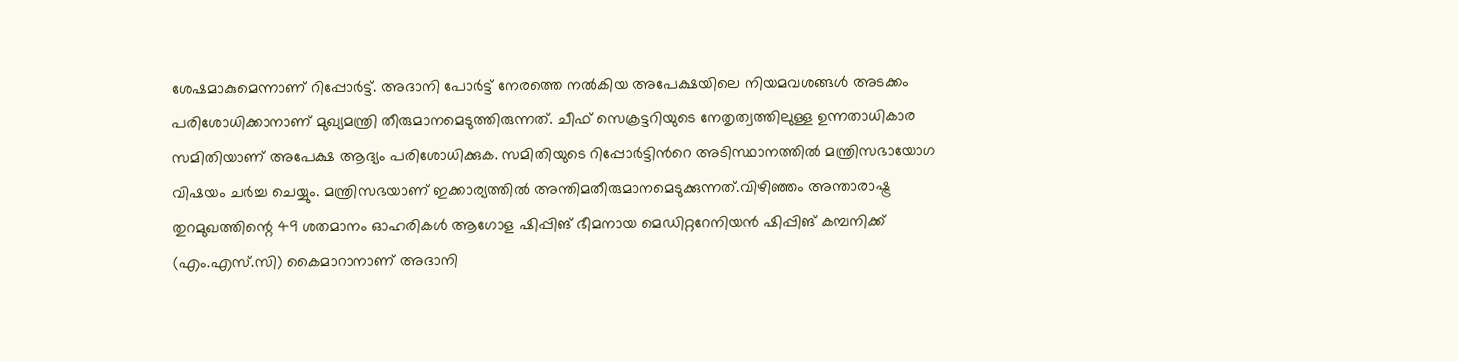ശേഷമാകുമെന്നാണ് റിപ്പോർട്ട്. അദാനി പോർട്ട് നേരത്തെ നൽകിയ അപേക്ഷയിലെ നിയമവശങ്ങൾ അടക്കം പരിശോധിക്കാനാണ് മുഖ്യമന്ത്രി തീരുമാനമെടുത്തിരുന്നത്. ചീഫ് സെക്രട്ടറിയുടെ നേതൃത്വത്തിലുള്ള ഉന്നതാധികാര സമിതിയാണ് അപേക്ഷ ആദ്യം പരിശോധിക്കുക. സമിതിയുടെ റിപ്പോർട്ടിന്‍റെ അടിസ്ഥാനത്തിൽ മന്ത്രിസഭായോഗ വിഷയം ചർച്ച ചെയ്യും. മന്ത്രിസഭയാണ് ഇക്കാര്യത്തിൽ അന്തിമതീരുമാനമെടുക്കുന്നത്.വിഴിഞ്ഞം അന്താരാഷ്ട്ര തുറമുഖത്തിന്റെ 49 ശതമാനം ഓഹരികൾ ആഗോള ഷിപ്പിങ് ഭീമനായ മെഡിറ്ററേനിയൻ ഷിപ്പിങ് കമ്പനിക്ക് (എം.എസ്.സി) കൈമാറാനാണ് അദാനി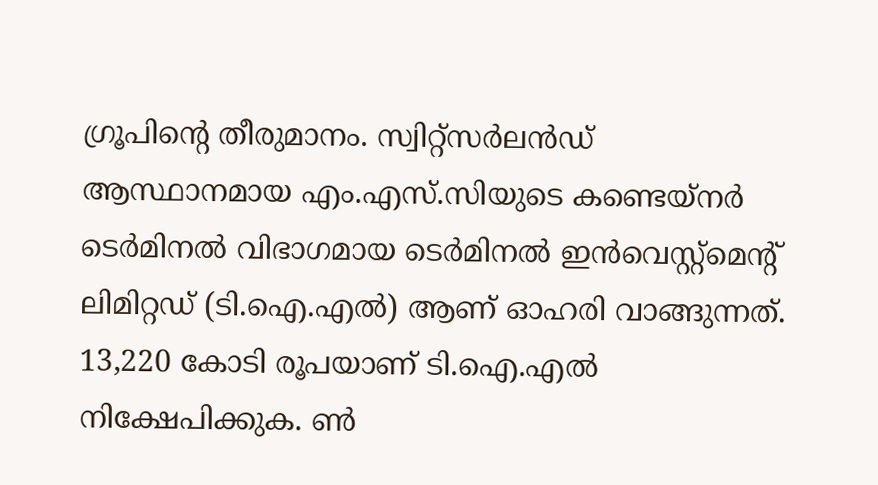ഗ്രൂപിന്‍റെ തീരുമാനം. സ്വിറ്റ്സർലൻഡ് ആസ്ഥാനമായ എം.എസ്.സിയുടെ കണ്ടെയ്നർ ടെർമിനൽ വിഭാഗമായ ടെർമിനൽ ഇൻവെസ്റ്റ്മെന്‍റ് ലിമിറ്റഡ് (ടി.ഐ.എൽ) ആണ് ഓഹരി വാങ്ങുന്നത്. 13,220 കോടി രൂപയാണ് ടി.ഐ.എൽ നിക്ഷേപിക്കുക. ൺ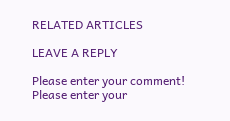RELATED ARTICLES

LEAVE A REPLY

Please enter your comment!
Please enter your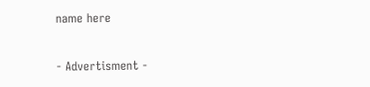name here

- Advertisment -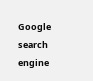Google search engine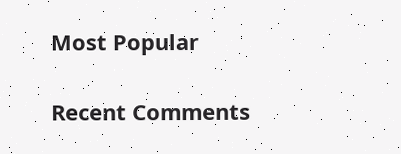Most Popular

Recent Comments